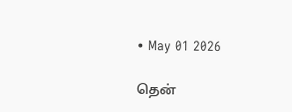• May 01 2026

தென்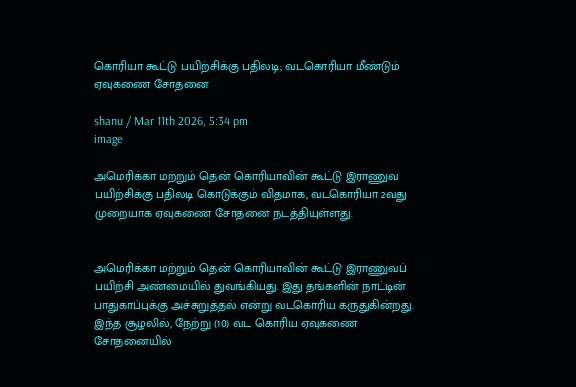கொரியா கூட்டு பயிற்சிக்கு பதிலடி; வடகொரியா மீண்டும் ஏவுகணை சோதனை

shanu / Mar 11th 2026, 5:34 pm
image

அமெரிக்கா மற்றும் தென் கொரியாவின் கூட்டு இராணுவ பயிற்சிக்கு பதிலடி கொடுக்கும் விதமாக, வடகொரியா 2வது முறையாக ஏவுகணை சோதனை நடத்தியுள்ளது.


அமெரிக்கா மற்றும் தென் கொரியாவின் கூட்டு இராணுவப் பயிற்சி அண்மையில் துவங்கியது. இது தங்களின் நாட்டின் பாதுகாப்புக்கு அச்சுறுத்தல் என்று வடகொரிய கருதுகின்றது. இந்த சூழலில், நேற்று (10) வட கொரிய ஏவுகணை சோதனையில்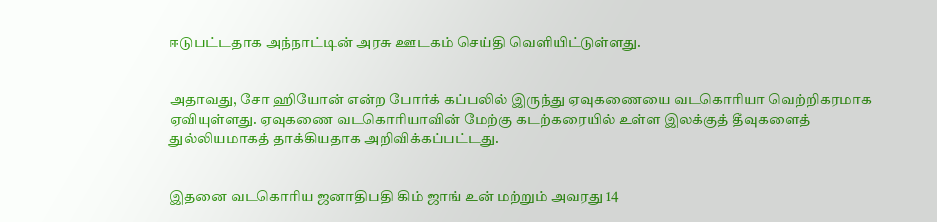ஈடுபட்டதாக அந்நாட்டின் அரசு ஊடகம் செய்தி வெளியிட்டுள்ளது.


அதாவது, சோ ஹியோன் என்ற போர்க் கப்பலில் இருந்து ஏவுகணையை வடகொரியா வெற்றிகரமாக ஏவியுள்ளது. ஏவுகணை வடகொரியாவின் மேற்கு கடற்கரையில் உள்ள இலக்குத் தீவுகளைத் துல்லியமாகத் தாக்கியதாக அறிவிக்கப்பட்டது.


இதனை வடகொரிய ஜனாதிபதி கிம் ஜாங் உன் மற்றும் அவரது 14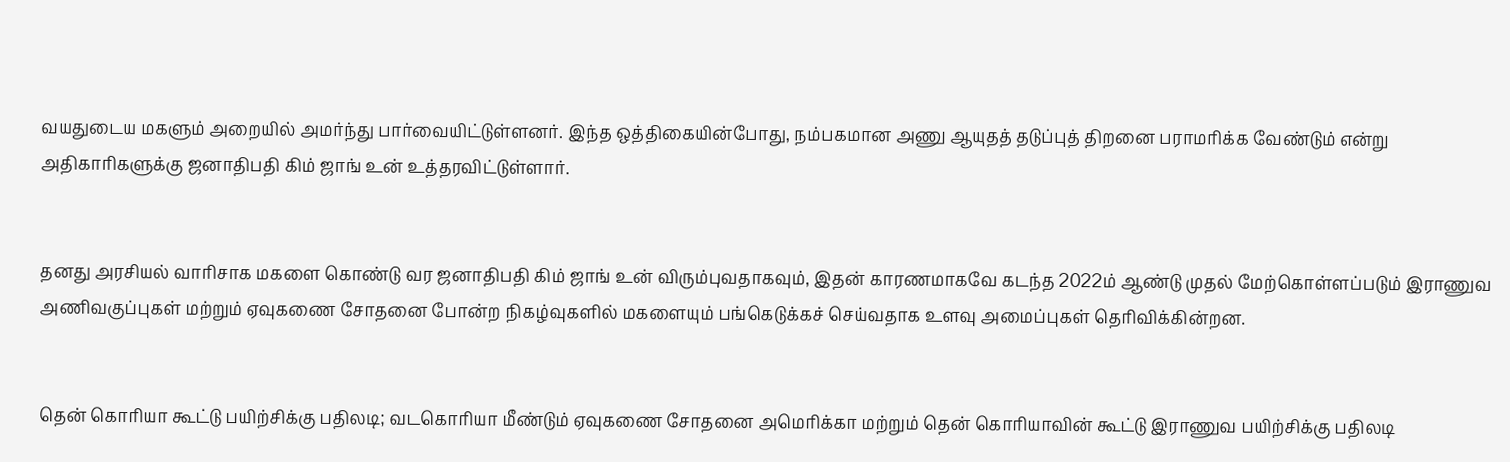வயதுடைய மகளும் அறையில் அமர்ந்து பார்வையிட்டுள்ளனர். இந்த ஒத்திகையின்போது, நம்பகமான அணு ஆயுதத் தடுப்புத் திறனை பராமரிக்க வேண்டும் என்று அதிகாரிகளுக்கு ஜனாதிபதி கிம் ஜாங் உன் உத்தரவிட்டுள்ளார்.


தனது அரசியல் வாரிசாக மகளை கொண்டு வர ஜனாதிபதி கிம் ஜாங் உன் விரும்புவதாகவும், இதன் காரணமாகவே கடந்த 2022ம் ஆண்டு முதல் மேற்கொள்ளப்படும் இராணுவ அணிவகுப்புகள் மற்றும் ஏவுகணை சோதனை போன்ற நிகழ்வுகளில் மகளையும் பங்கெடுக்கச் செய்வதாக உளவு அமைப்புகள் தெரிவிக்கின்றன.


தென் கொரியா கூட்டு பயிற்சிக்கு பதிலடி; வடகொரியா மீண்டும் ஏவுகணை சோதனை அமெரிக்கா மற்றும் தென் கொரியாவின் கூட்டு இராணுவ பயிற்சிக்கு பதிலடி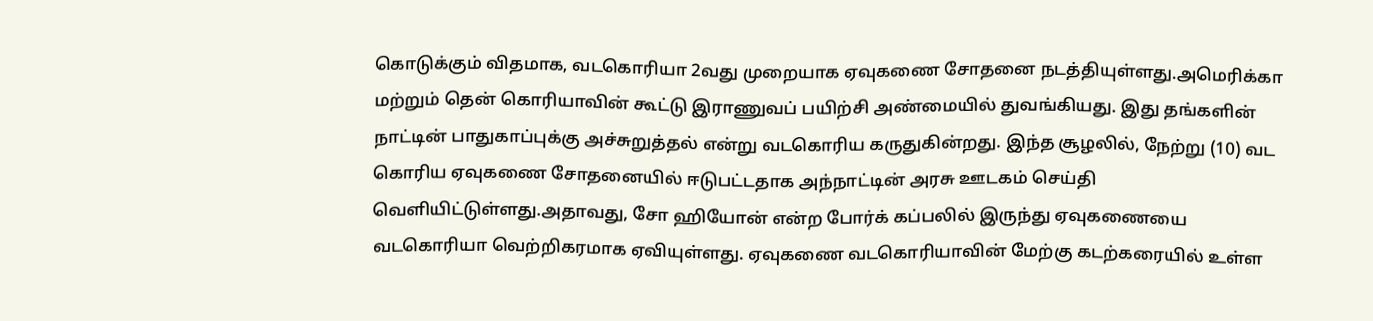கொடுக்கும் விதமாக, வடகொரியா 2வது முறையாக ஏவுகணை சோதனை நடத்தியுள்ளது.அமெரிக்கா மற்றும் தென் கொரியாவின் கூட்டு இராணுவப் பயிற்சி அண்மையில் துவங்கியது. இது தங்களின் நாட்டின் பாதுகாப்புக்கு அச்சுறுத்தல் என்று வடகொரிய கருதுகின்றது. இந்த சூழலில், நேற்று (10) வட கொரிய ஏவுகணை சோதனையில் ஈடுபட்டதாக அந்நாட்டின் அரசு ஊடகம் செய்தி வெளியிட்டுள்ளது.அதாவது, சோ ஹியோன் என்ற போர்க் கப்பலில் இருந்து ஏவுகணையை வடகொரியா வெற்றிகரமாக ஏவியுள்ளது. ஏவுகணை வடகொரியாவின் மேற்கு கடற்கரையில் உள்ள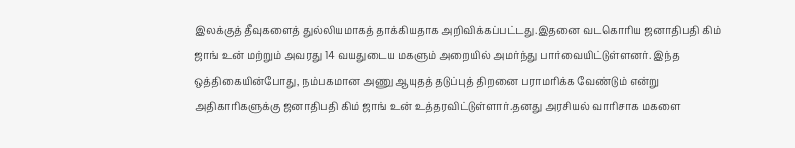இலக்குத் தீவுகளைத் துல்லியமாகத் தாக்கியதாக அறிவிக்கப்பட்டது.இதனை வடகொரிய ஜனாதிபதி கிம் ஜாங் உன் மற்றும் அவரது 14 வயதுடைய மகளும் அறையில் அமர்ந்து பார்வையிட்டுள்ளனர். இந்த ஒத்திகையின்போது, நம்பகமான அணு ஆயுதத் தடுப்புத் திறனை பராமரிக்க வேண்டும் என்று அதிகாரிகளுக்கு ஜனாதிபதி கிம் ஜாங் உன் உத்தரவிட்டுள்ளார்.தனது அரசியல் வாரிசாக மகளை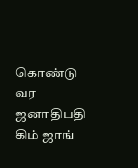கொண்டு வர ஜனாதிபதி கிம் ஜாங்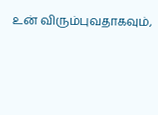உன் விரும்புவதாகவும்,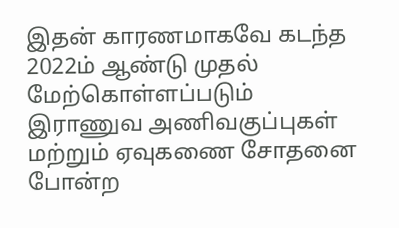இதன் காரணமாகவே கடந்த 2022ம் ஆண்டு முதல் மேற்கொள்ளப்படும் இராணுவ அணிவகுப்புகள் மற்றும் ஏவுகணை சோதனை போன்ற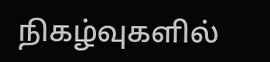நிகழ்வுகளில்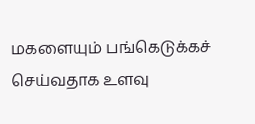மகளையும் பங்கெடுக்கச் செய்வதாக உளவு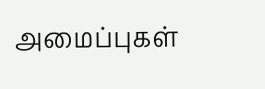அமைப்புகள்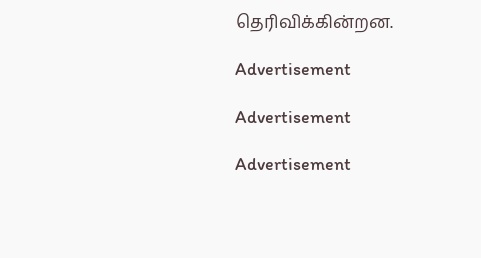தெரிவிக்கின்றன.

Advertisement

Advertisement

Advertisement